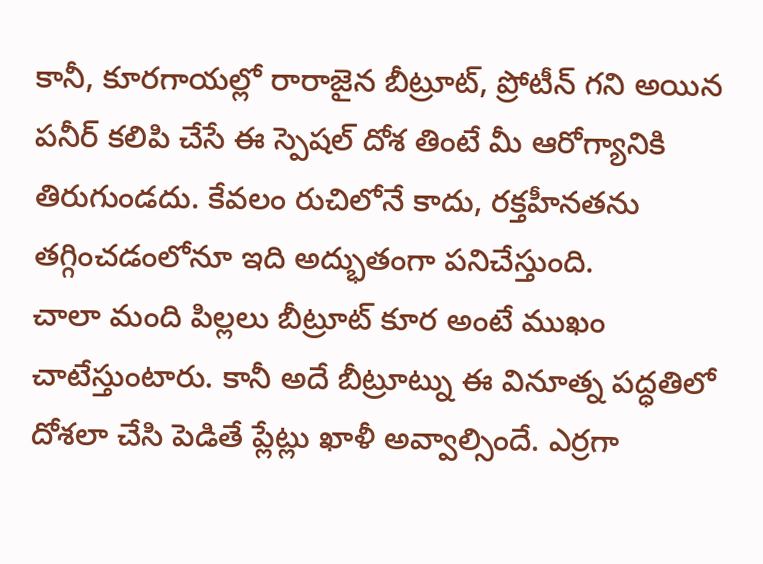కానీ, కూరగాయల్లో రారాజైన బీట్రూట్, ప్రోటీన్ గని అయిన పనీర్ కలిపి చేసే ఈ స్పెషల్ దోశ తింటే మీ ఆరోగ్యానికి తిరుగుండదు. కేవలం రుచిలోనే కాదు, రక్తహీనతను తగ్గించడంలోనూ ఇది అద్భుతంగా పనిచేస్తుంది.
చాలా మంది పిల్లలు బీట్రూట్ కూర అంటే ముఖం చాటేస్తుంటారు. కానీ అదే బీట్రూట్ను ఈ వినూత్న పద్ధతిలో దోశలా చేసి పెడితే ప్లేట్లు ఖాళీ అవ్వాల్సిందే. ఎర్రగా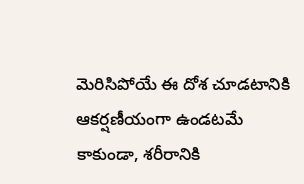మెరిసిపోయే ఈ దోశ చూడటానికి ఆకర్షణీయంగా ఉండటమే కాకుండా, శరీరానికి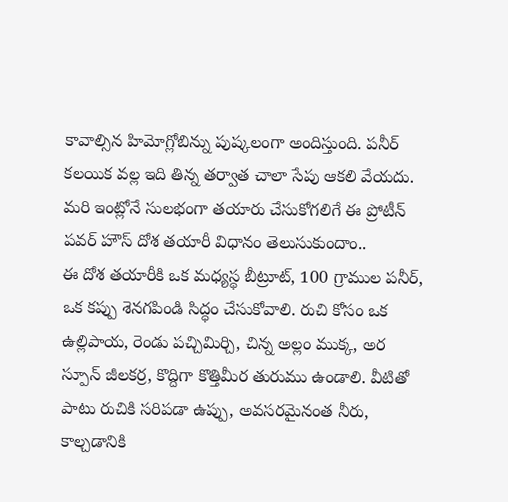కావాల్సిన హిమోగ్లోబిన్ను పుష్కలంగా అందిస్తుంది. పనీర్ కలయిక వల్ల ఇది తిన్న తర్వాత చాలా సేపు ఆకలి వేయదు. మరి ఇంట్లోనే సులభంగా తయారు చేసుకోగలిగే ఈ ప్రోటీన్ పవర్ హౌస్ దోశ తయారీ విధానం తెలుసుకుందాం..
ఈ దోశ తయారీకి ఒక మధ్యస్థ బీట్రూట్, 100 గ్రాముల పనీర్, ఒక కప్పు శెనగపిండి సిద్ధం చేసుకోవాలి. రుచి కోసం ఒక ఉల్లిపాయ, రెండు పచ్చిమిర్చి, చిన్న అల్లం ముక్క, అర స్పూన్ జీలకర్ర, కొద్దిగా కొత్తిమీర తురుము ఉండాలి. వీటితో పాటు రుచికి సరిపడా ఉప్పు, అవసరమైనంత నీరు, కాల్చడానికి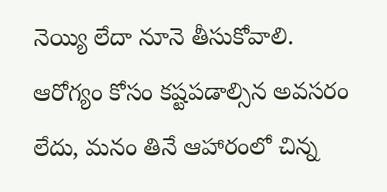నెయ్యి లేదా నూనె తీసుకోవాలి.
ఆరోగ్యం కోసం కష్టపడాల్సిన అవసరం లేదు, మనం తినే ఆహారంలో చిన్న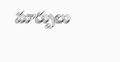మార్పులు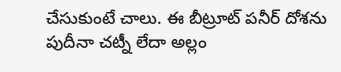చేసుకుంటే చాలు. ఈ బీట్రూట్ పనీర్ దోశను పుదీనా చట్నీ లేదా అల్లం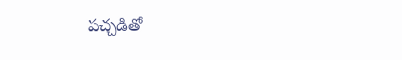పచ్చడితో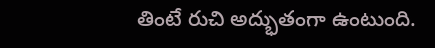తింటే రుచి అద్భుతంగా ఉంటుంది.